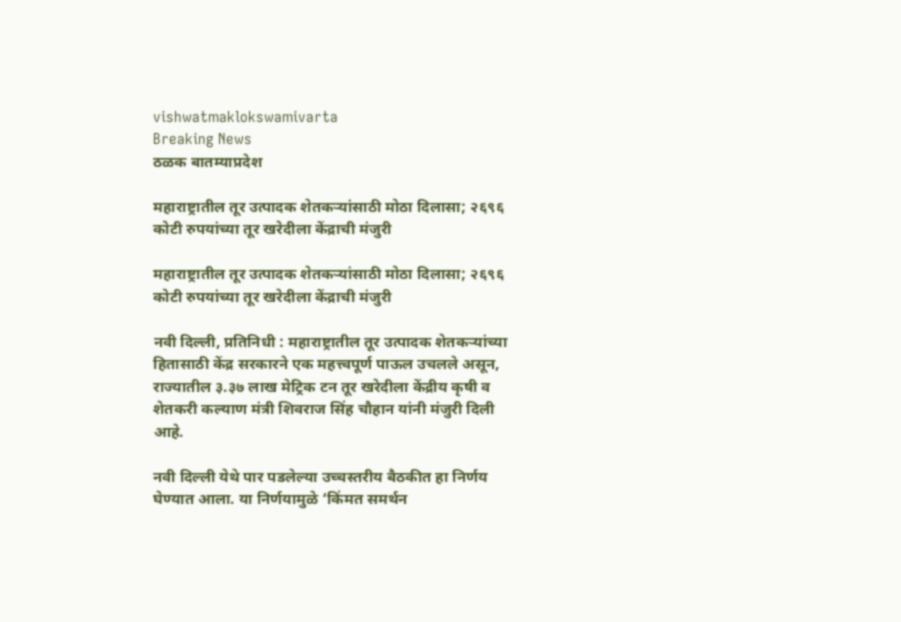vishwatmaklokswamivarta
Breaking News
ठळक बातम्याप्रदेश

महाराष्ट्रातील तूर उत्पादक शेतकऱ्यांसाठी मोठा दिलासा; २६९६ कोटी रुपयांच्या तूर खरेदीला केंद्राची मंजुरी

महाराष्ट्रातील तूर उत्पादक शेतकऱ्यांसाठी मोठा दिलासा; २६९६ कोटी रुपयांच्या तूर खरेदीला केंद्राची मंजुरी

नवी दिल्ली, प्रतिनिधी : महाराष्ट्रातील तूर उत्पादक शेतकऱ्यांच्या हितासाठी केंद्र सरकारने एक महत्त्वपूर्ण पाऊल उचलले असून, राज्यातील ३.३७ लाख मेट्रिक टन तूर खरेदीला केंद्रीय कृषी व शेतकरी कल्याण मंत्री शिवराज सिंह चौहान यांनी मंजुरी दिली आहे.

नवी दिल्ली येथे पार पडलेल्या उच्चस्तरीय बैठकीत हा निर्णय घेण्यात आला. या निर्णयामुळे ‘किंमत समर्थन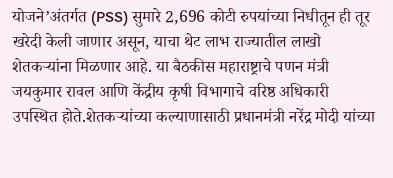योजने’अंतर्गत (PSS) सुमारे 2,696 कोटी रुपयांच्या निधीतून ही तूर खरेदी केली जाणार असून, याचा थेट लाभ राज्यातील लाखो शेतकऱ्यांना मिळणार आहे. या बैठकीस महाराष्ट्राचे पणन मंत्री जयकुमार रावल आणि केंद्रीय कृषी विभागाचे वरिष्ठ अधिकारी उपस्थित होते.शेतकऱ्यांच्या कल्याणासाठी प्रधानमंत्री नरेंद्र मोदी यांच्या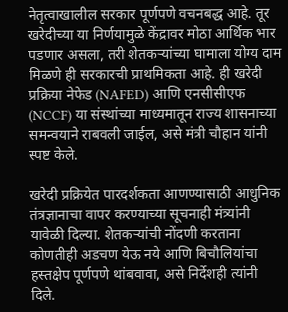नेतृत्वाखालील सरकार पूर्णपणे वचनबद्ध आहे. तूर खरेदीच्या या निर्णयामुळे केंद्रावर मोठा आर्थिक भार पडणार असला, तरी शेतकऱ्यांच्या घामाला योग्य दाम मिळणे ही सरकारची प्राथमिकता आहे. ही खरेदी प्रक्रिया नेफेड (NAFED) आणि एनसीसीएफ (NCCF) या संस्थांच्या माध्यमातून राज्य शासनाच्या समन्वयाने राबवली जाईल, असे मंत्री चौहान यांनी स्पष्ट केले.

खरेदी प्रक्रियेत पारदर्शकता आणण्यासाठी आधुनिक तंत्रज्ञानाचा वापर करण्याच्या सूचनाही मंत्र्यांनी यावेळी दिल्या. शेतकऱ्यांची नोंदणी करताना कोणतीही अडचण येऊ नये आणि बिचौलियांचा हस्तक्षेप पूर्णपणे थांबवावा, असे निर्देशही त्यांनी दिले.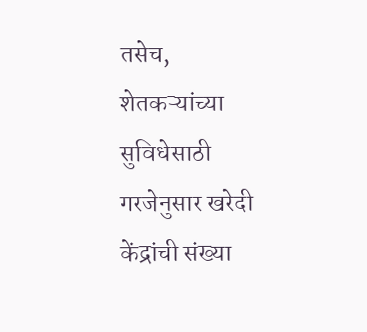तसेच, शेतकऱ्यांच्या सुविधेसाठी गरजेनुसार खरेदी केंद्रांची संख्या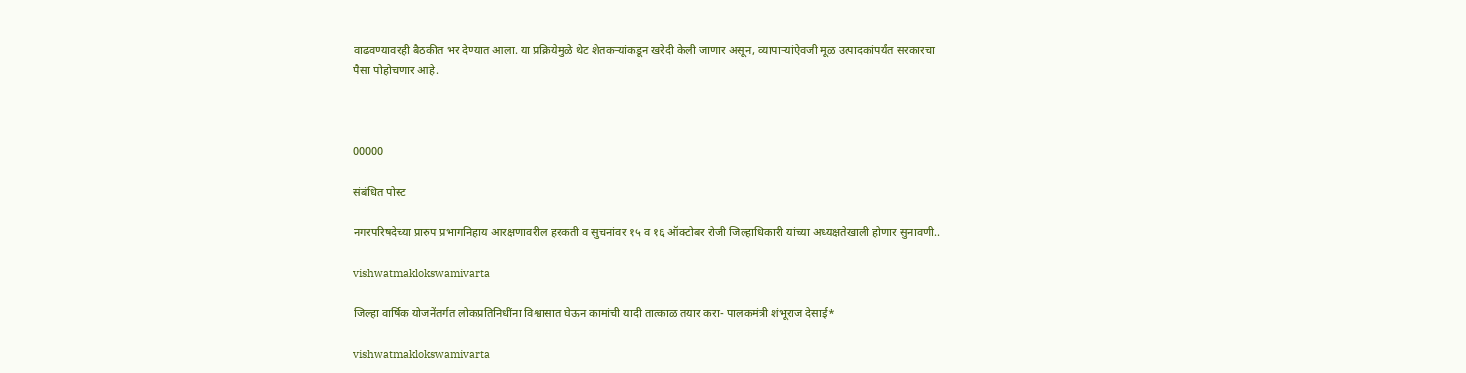वाढवण्यावरही बैठकीत भर देण्यात आला. या प्रक्रियेमुळे थेट शेतकऱ्यांकडून खरेदी केली जाणार असून, व्यापाऱ्यांऐवजी मूळ उत्पादकांपर्यंत सरकारचा पैसा पोहोचणार आहे.



00000

संबंधित पोस्ट

नगरपरिषदेच्या प्रारुप प्रभागनिहाय आरक्षणावरील हरकती व सुचनांवर १५ व १६ ऑक्टोबर रोजी जिल्हाधिकारी यांच्या अध्यक्षतेखाली होणार सुनावणी..

vishwatmaklokswamivarta

जिल्हा वार्षिक योजनेंतर्गत लोकप्रतिनिधींना विश्वासात घेऊन कामांची यादी तात्काळ तयार करा- पालकमंत्री शंभूराज देसाई*

vishwatmaklokswamivarta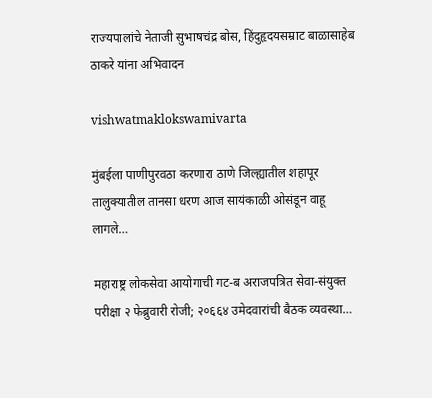राज्यपालांचे नेताजी सुभाषचंद्र बोस, हिंदुहृदयसम्राट बाळासाहेब ठाकरे यांना अभिवादन

vishwatmaklokswamivarta

मुंबईला पाणीपुरवठा करणारा ठाणे जिल्ह्यातील शहापूर तालुक्यातील तानसा धरण आज सायंकाळी ओसंडून वाहू लागले…

महाराष्ट्र लोकसेवा आयोगाची गट-ब अराजपत्रित सेवा-संयुक्त परीक्षा २ फेब्रुवारी रोजी; २०६६४ उमेदवारांची बैठक व्यवस्था…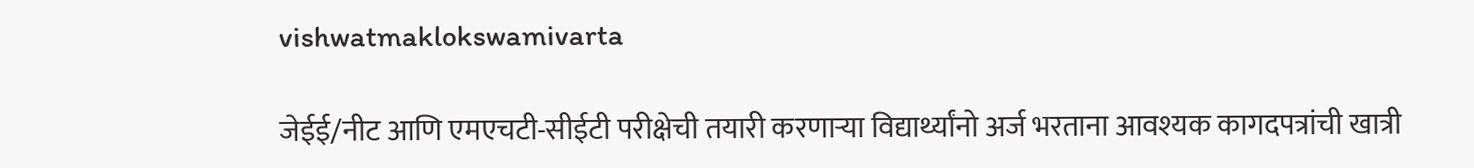vishwatmaklokswamivarta

जेईई/नीट आणि एमएचटी-सीईटी परीक्षेची तयारी करणाऱ्या विद्यार्थ्यांनो अर्ज भरताना आवश्यक कागदपत्रांची खात्री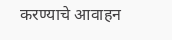करण्याचे आवाहन